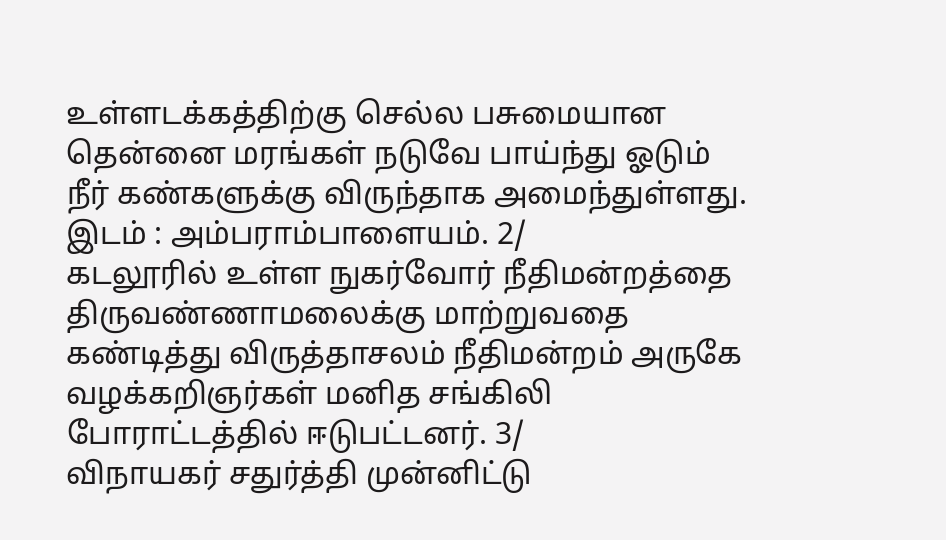உள்ளடக்கத்திற்கு செல்ல பசுமையான தென்னை மரங்கள் நடுவே பாய்ந்து ஓடும் நீர் கண்களுக்கு விருந்தாக அமைந்துள்ளது. இடம் : அம்பராம்பாளையம். 2/
கடலூரில் உள்ள நுகர்வோர் நீதிமன்றத்தை திருவண்ணாமலைக்கு மாற்றுவதை கண்டித்து விருத்தாசலம் நீதிமன்றம் அருகே வழக்கறிஞர்கள் மனித சங்கிலி போராட்டத்தில் ஈடுபட்டனர். 3/
விநாயகர் சதுர்த்தி முன்னிட்டு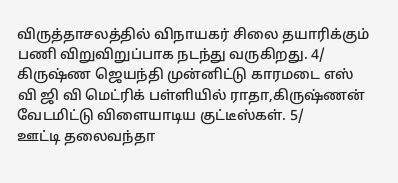விருத்தாசலத்தில் விநாயகர் சிலை தயாரிக்கும் பணி விறுவிறுப்பாக நடந்து வருகிறது. 4/
கிருஷ்ண ஜெயந்தி முன்னிட்டு காரமடை எஸ் வி ஜி வி மெட்ரிக் பள்ளியில் ராதா,கிருஷ்ணன் வேடமிட்டு விளையாடிய குட்டீஸ்கள். 5/
ஊட்டி தலைவந்தா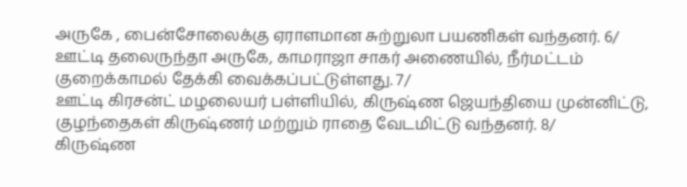அருகே , பைன்சோலைக்கு ஏராளமான சுற்றுலா பயணிகள் வந்தனர். 6/
ஊட்டி தலைருந்தா அருகே, காமராஜா சாகர் அணையில், நீர்மட்டம் குறைக்காமல் தேக்கி வைக்கப்பட்டுள்ளது. 7/
ஊட்டி கிரசன்ட் மழலையர் பள்ளியில், கிருஷ்ண ஜெயந்தியை முன்னிட்டு, குழந்தைகள் கிருஷ்ணர் மற்றும் ராதை வேடமிட்டு வந்தனர். 8/
கிருஷ்ண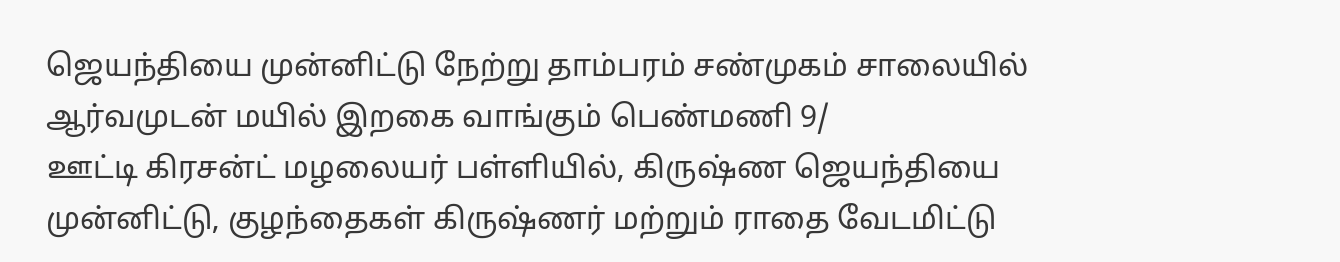ஜெயந்தியை முன்னிட்டு நேற்று தாம்பரம் சண்முகம் சாலையில் ஆர்வமுடன் மயில் இறகை வாங்கும் பெண்மணி 9/
ஊட்டி கிரசன்ட் மழலையர் பள்ளியில், கிருஷ்ண ஜெயந்தியை முன்னிட்டு, குழந்தைகள் கிருஷ்ணர் மற்றும் ராதை வேடமிட்டு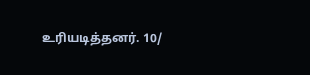உரியடித்தனர். 10/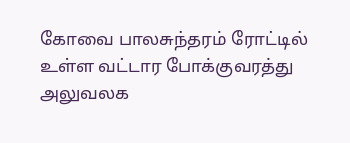கோவை பாலசுந்தரம் ரோட்டில் உள்ள வட்டார போக்குவரத்து அலுவலக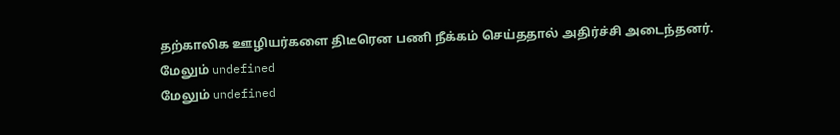தற்காலிக ஊழியர்களை திடீரென பணி நீக்கம் செய்ததால் அதிர்ச்சி அடைந்தனர்.
மேலும் undefined
மேலும் undefined